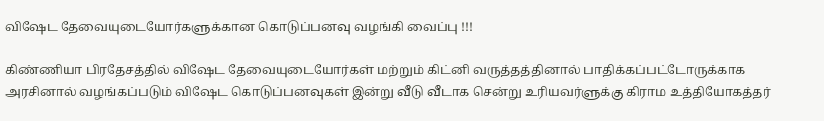விஷேட தேவையுடையோர்களுக்கான கொடுப்பனவு வழங்கி வைப்பு !!!

கிண்ணியா பிரதேசத்தில் விஷேட தேவையுடையோர்கள் மற்றும் கிட்னி வருத்தத்தினால் பாதிக்கப்பட்டோருக்காக அரசினால் வழங்கப்படும் விஷேட கொடுப்பனவுகள் இன்று வீடு வீடாக சென்று உரியவர்ளுக்கு கிராம உத்தியோகத்தர்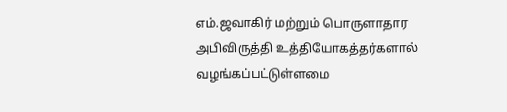எம்.ஜவாகிர் மற்றும் பொருளாதார அபிவிருத்தி உத்தியோகத்தர்களால் வழங்கப்பட்டுள்ளமை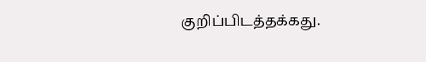குறிப்பிடத்தக்கது.